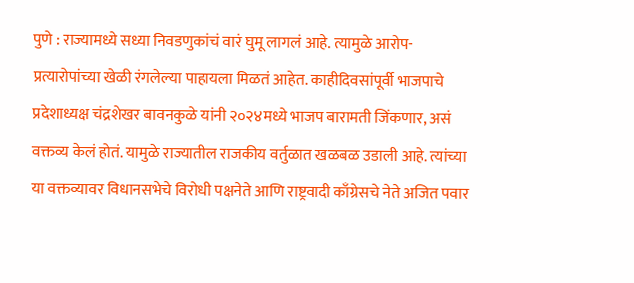पुणे : राज्यामध्ये सध्या निवडणुकांचं वारं घुमू लागलं आहे. त्यामुळे आरोप-प्रत्यारोपांच्या खेळी रंगलेल्या पाहायला मिळतं आहेत. काहीदिवसांपूर्वी भाजपाचे प्रदेशाध्यक्ष चंद्रशेखर बावनकुळे यांनी २०२४मध्ये भाजप बारामती जिंकणार, असं वक्तव्य केलं होतं. यामुळे राज्यातील राजकीय वर्तुळात खळबळ उडाली आहे. त्यांच्या या वक्तव्यावर विधानसभेचे विरोधी पक्षनेते आणि राष्ट्रवादी काँग्रेसचे नेते अजित पवार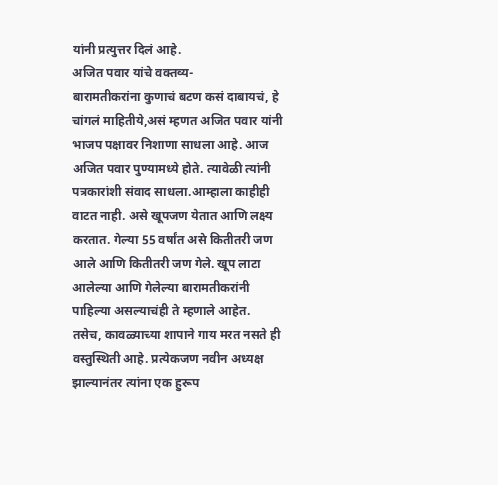यांनी प्रत्युत्तर दिलं आहे.
अजित पवार यांचे वक्तव्य-
बारामतीकरांना कुणाचं बटण कसं दाबायचं, हे चांगलं माहितीये,असं म्हणत अजित पवार यांनी भाजप पक्षावर निशाणा साधला आहे. आज अजित पवार पुण्यामध्ये होते. त्यावेळी त्यांनी पत्रकारांशी संवाद साधला.आम्हाला काहीही वाटत नाही. असे खूपजण येतात आणि लक्ष्य करतात. गेल्या 55 वर्षांत असे कितीतरी जण आले आणि कितीतरी जण गेले. खूप लाटा आलेल्या आणि गेलेल्या बारामतीकरांनी पाहिल्या असल्याचंही ते म्हणाले आहेत.
तसेच, कावळ्याच्या शापाने गाय मरत नसते ही वस्तुस्थिती आहे. प्रत्येकजण नवीन अध्यक्ष झाल्यानंतर त्यांना एक हुरूप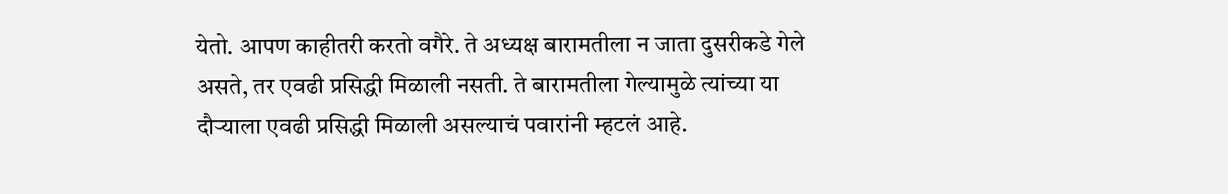येतो. आपण काहीतरी करतो वगैरे. ते अध्यक्ष बारामतीला न जाता दुसरीकडे गेले असते, तर एवढी प्रसिद्धी मिळाली नसती. ते बारामतीला गेल्यामुळे त्यांच्या या दौऱ्याला एवढी प्रसिद्धी मिळाली असल्याचं पवारांनी म्हटलं आहे.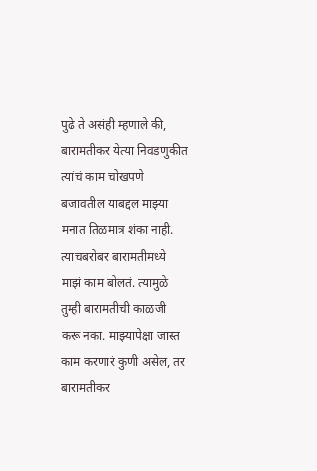पुढे ते असंही म्हणाले की, बारामतीकर येत्या निवडणुकीत त्यांचं काम चोखपणे बजावतील याबद्दल माझ्या मनात तिळमात्र शंका नाही. त्याचबरोबर बारामतीमध्ये माझं काम बोलतं. त्यामुळे तुम्ही बारामतीची काळजी करू नका. माझ्यापेक्षा जास्त काम करणारं कुणी असेल, तर बारामतीकर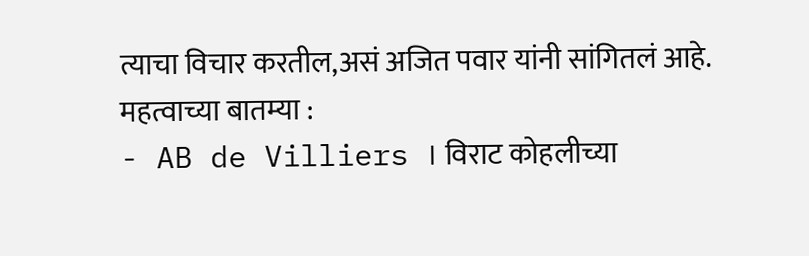त्याचा विचार करतील,असं अजित पवार यांनी सांगितलं आहे.
महत्वाच्या बातम्या :
- AB de Villiers । विराट कोहलीच्या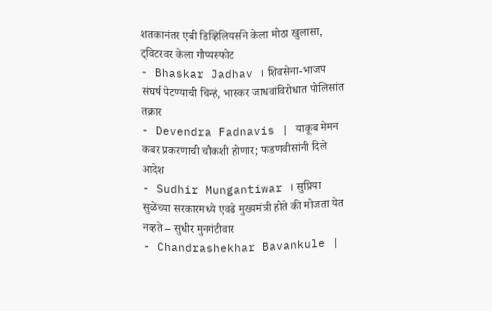शतकानंतर एबी डिव्हिलियर्सने केला मोठा खुलासा, ट्विटरवर केला गौप्यस्फोट
- Bhaskar Jadhav । शिवसेना-भाजप संघर्ष पेटण्याची चिन्हं, भास्कर जाधवांविरोधात पोलिसांत तक्रार
- Devendra Fadnavis | याकूब मेमन कबर प्रकरणाची चौकशी होणार; फडणवीसांनी दिले आदेश
- Sudhir Mungantiwar । सुप्रिया सुळेंच्या सरकारमध्ये एवढे मुख्यमंत्री होते की मोजता येत नव्हते – सुधीर मुनगंटीवार
- Chandrashekhar Bavankule |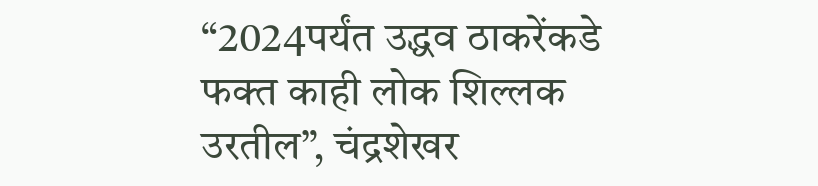“2024पर्यंत उद्धव ठाकरेंकडे फक्त काही लोक शिल्लक उरतील”, चंद्रशेखर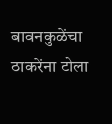बावनकुळेंचा ठाकरेंना टोला